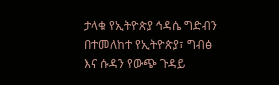ታላቁ የኢትዮጵያ ኅዳሴ ግድብን በተመለከተ የኢትዮጵያ፣ ግብፅ እና ሱዳን የውጭ ጉዳይ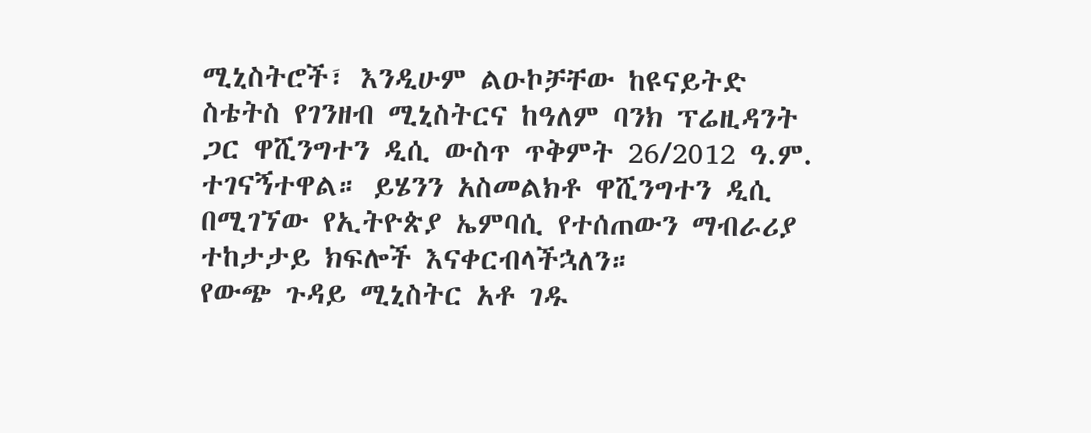ሚኒስትሮች፣ እንዲሁም ልዑኮቻቸው ከዩናይትድ ስቴትስ የገንዘብ ሚኒስትርና ከዓለም ባንክ ፕሬዚዳንት ጋር ዋሺንግተን ዲሲ ውስጥ ጥቅምት 26/2012 ዓ.ም. ተገናኝተዋል። ይሄንን አስመልክቶ ዋሺንግተን ዲሲ በሚገኘው የኢትዮጵያ ኤምባሲ የተሰጠውን ማብራሪያ ተከታታይ ክፍሎች እናቀርብላችኋለን።
የውጭ ጉዳይ ሚኒስትር አቶ ገዱ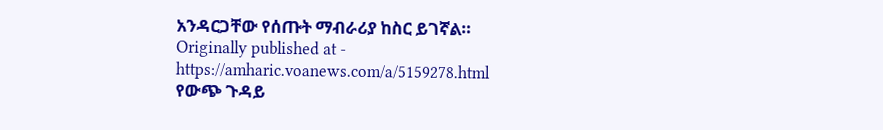አንዳርጋቸው የሰጡት ማብራሪያ ከስር ይገኛል።
Originally published at - https://amharic.voanews.com/a/5159278.html
የውጭ ጉዳይ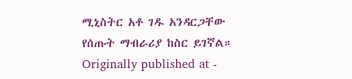ሚኒስትር አቶ ገዱ አንዳርጋቸው የሰጡት ማብራሪያ ከስር ይገኛል።
Originally published at -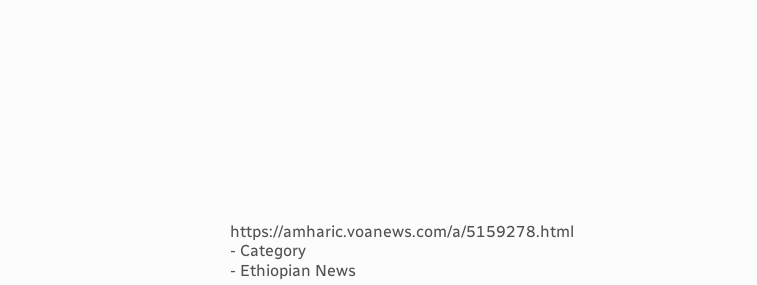https://amharic.voanews.com/a/5159278.html
- Category
- Ethiopian News